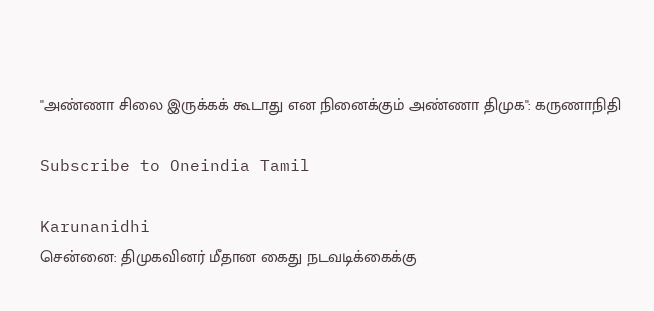''அண்ணா சிலை இருக்கக் கூடாது என நினைக்கும் அண்ணா திமுக'': கருணாநிதி

Subscribe to Oneindia Tamil

Karunanidhi
சென்னை: திமுகவினர் மீதான கைது நடவடிக்கைக்கு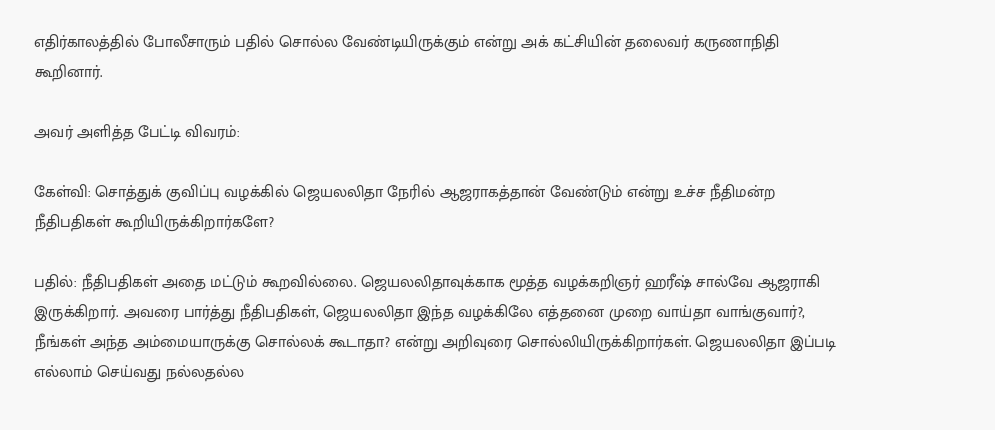எதிர்காலத்தில் போலீசாரும் பதில் சொல்ல வேண்டியிருக்கும் என்று அக் கட்சியின் தலைவர் கருணாநிதி கூறினார்.

அவர் அளித்த பேட்டி விவரம்:

கேள்வி: சொத்துக் குவிப்பு வழக்கில் ஜெயலலிதா நேரில் ஆஜராகத்தான் வேண்டும் என்று உச்ச நீதிமன்ற நீதிபதிகள் கூறியிருக்கிறார்களே?

பதில்: நீதிபதிகள் அதை மட்டும் கூறவில்லை. ஜெயலலிதாவுக்காக மூத்த வழக்கறிஞர் ஹரீஷ் சால்வே ஆஜராகி இருக்கிறார். அவரை பார்த்து நீதிபதிகள், ஜெயலலிதா இந்த வழக்கிலே எத்தனை முறை வாய்தா வாங்குவார்?, நீங்கள் அந்த அம்மையாருக்கு சொல்லக் கூடாதா? என்று அறிவுரை சொல்லியிருக்கிறார்கள். ஜெயலலிதா இப்படி எல்லாம் செய்வது நல்லதல்ல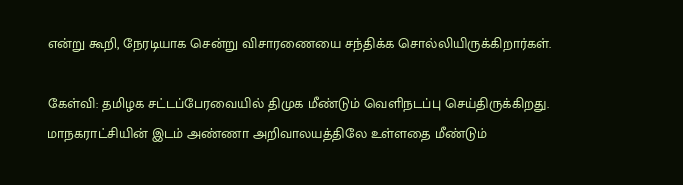என்று கூறி, நேரடியாக சென்று விசாரணையை சந்திக்க சொல்லியிருக்கிறார்கள்.

கேள்வி: தமிழக சட்டப்பேரவையில் திமுக மீண்டும் வெளிநடப்பு செய்திருக்கிறது. மாநகராட்சியின் இடம் அண்ணா அறிவாலயத்திலே உள்ளதை மீண்டும்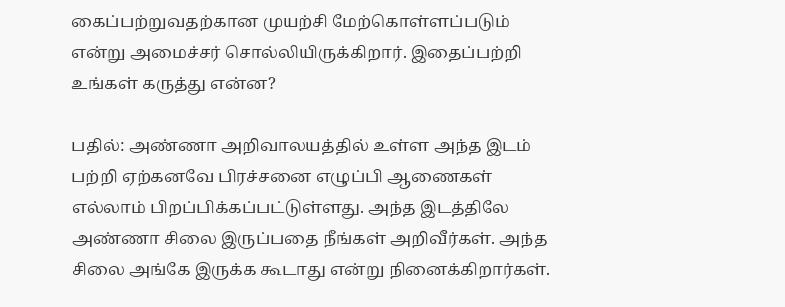கைப்பற்றுவதற்கான முயற்சி மேற்கொள்ளப்படும் என்று அமைச்சர் சொல்லியிருக்கிறார். இதைப்பற்றி உங்கள் கருத்து என்ன?

பதில்: அண்ணா அறிவாலயத்தில் உள்ள அந்த இடம் பற்றி ஏற்கனவே பிரச்சனை எழுப்பி ஆணைகள் எல்லாம் பிறப்பிக்கப்பட்டுள்ளது. அந்த இடத்திலே அண்ணா சிலை இருப்பதை நீங்கள் அறிவீர்கள். அந்த சிலை அங்கே இருக்க கூடாது என்று நினைக்கிறார்கள்.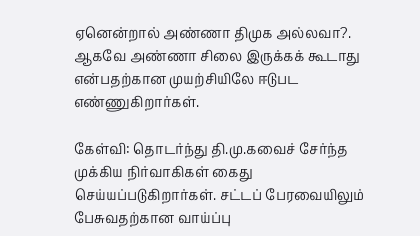ஏனென்றால் அண்ணா திமுக அல்லவா?. ஆகவே அண்ணா சிலை இருக்கக் கூடாது என்பதற்கான முயற்சியிலே ஈடுபட எண்ணுகிறார்கள்.

கேள்வி: தொடர்ந்து தி.மு.கவைச் சேர்ந்த முக்கிய நிர்வாகிகள் கைது செய்யப்படுகிறார்கள். சட்டப் பேரவையிலும் பேசுவதற்கான வாய்ப்பு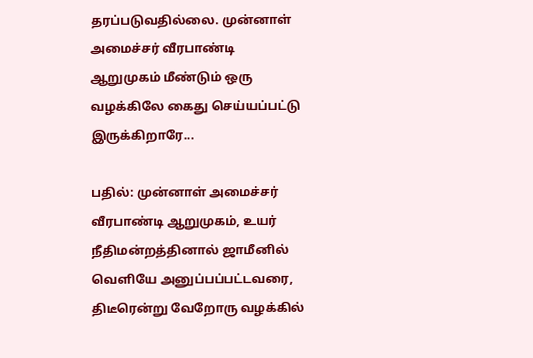தரப்படுவதில்லை. முன்னாள் அமைச்சர் வீரபாண்டி ஆறுமுகம் மீண்டும் ஒரு வழக்கிலே கைது செய்யப்பட்டு இருக்கிறாரே...

பதில்: முன்னாள் அமைச்சர் வீரபாண்டி ஆறுமுகம், உயர் நீதிமன்றத்தினால் ஜாமீனில் வெளியே அனுப்பப்பட்டவரை, திடீரென்று வேறோரு வழக்கில்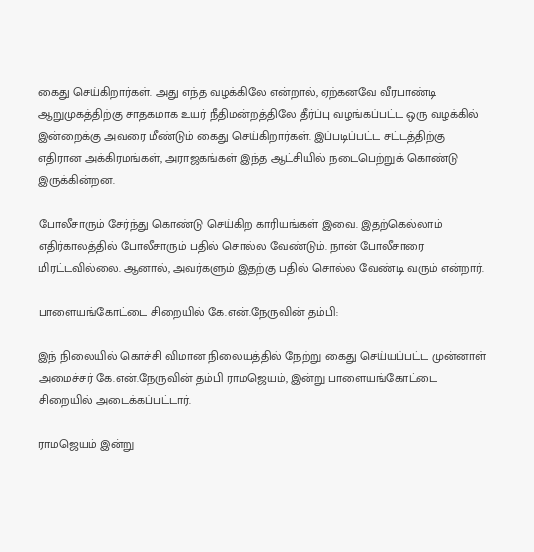கைது செய்கிறார்கள். அது எந்த வழக்கிலே என்றால், ஏற்கனவே வீரபாண்டி ஆறுமுகத்திற்கு சாதகமாக உயர் நீதிமன்றத்திலே தீர்ப்பு வழங்கப்பட்ட ஒரு வழக்கில் இன்றைக்கு அவரை மீண்டும் கைது செய்கிறார்கள். இப்படிப்பட்ட சட்டத்திற்கு எதிரான அக்கிரமங்கள், அராஜகங்கள் இந்த ஆட்சியில் நடைபெற்றுக் கொண்டு இருக்கின்றன.

போலீசாரும் சேர்ந்து கொண்டு செய்கிற காரியங்கள் இவை. இதற்கெல்லாம் எதிர்காலத்தில் போலீசாரும் பதில் சொல்ல வேண்டும். நான் போலீசாரை மிரட்டவில்லை. ஆனால், அவர்களும் இதற்கு பதில் சொல்ல வேண்டி வரும் என்றார்.

பாளையங்கோட்டை சிறையில் கே.என்.நேருவின் தம்பி:

இந் நிலையில் கொச்சி விமான நிலையத்தில் நேற்று கைது செய்யப்பட்ட முன்னாள் அமைச்சர் கே.என்.நேருவின் தம்பி ராமஜெயம், இன்று பாளையங்கோட்டை சிறையில் அடைக்கப்பட்டார்.

ராமஜெயம் இன்று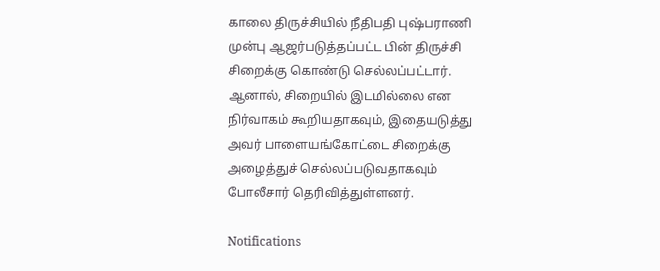காலை திருச்சியில் நீதிபதி புஷ்பராணி முன்பு ஆஜர்படுத்தப்பட்ட பின் திருச்சி சிறைக்கு கொண்டு செல்லப்பட்டார். ஆனால், சிறையில் இடமில்லை என நிர்வாகம் கூறியதாகவும், இதையடுத்து அவர் பாளையங்கோட்டை சிறைக்கு அழைத்துச் செல்லப்படுவதாகவும் போலீசார் தெரிவித்துள்ளனர்.

Notifications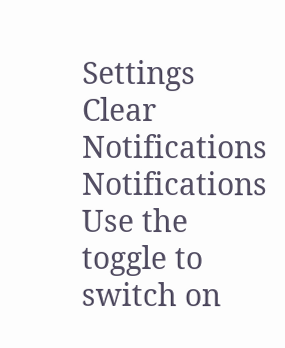Settings
Clear Notifications
Notifications
Use the toggle to switch on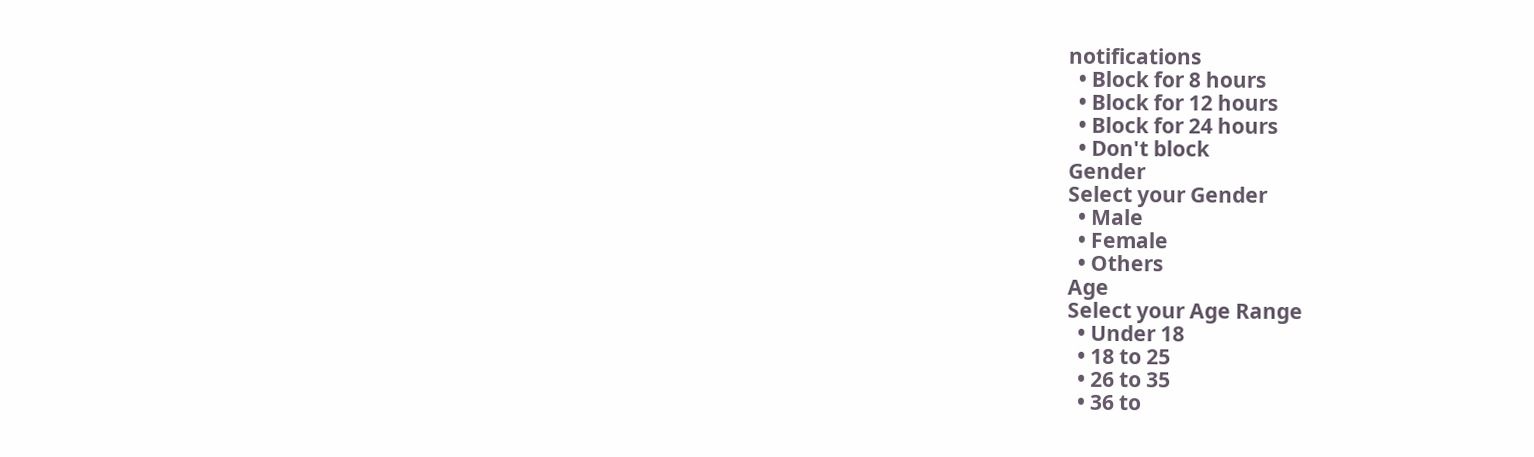notifications
  • Block for 8 hours
  • Block for 12 hours
  • Block for 24 hours
  • Don't block
Gender
Select your Gender
  • Male
  • Female
  • Others
Age
Select your Age Range
  • Under 18
  • 18 to 25
  • 26 to 35
  • 36 to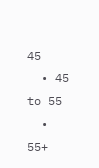45
  • 45 to 55
  • 55+